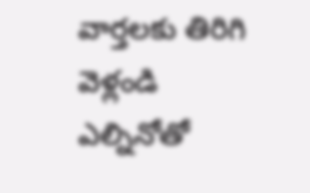వార్తలకు తిరిగి వెళ్లండి
ఎల్నినోతో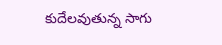కుదేలవుతున్న సాగు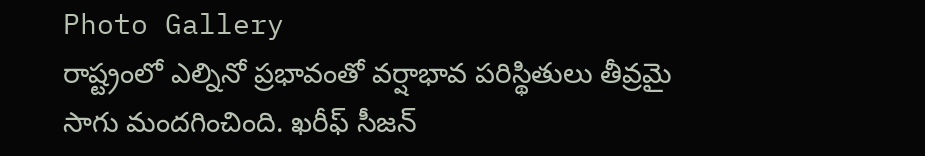Photo Gallery
రాష్ట్రంలో ఎల్నినో ప్రభావంతో వర్షాభావ పరిస్థితులు తీవ్రమై సాగు మందగించింది. ఖరీఫ్ సీజన్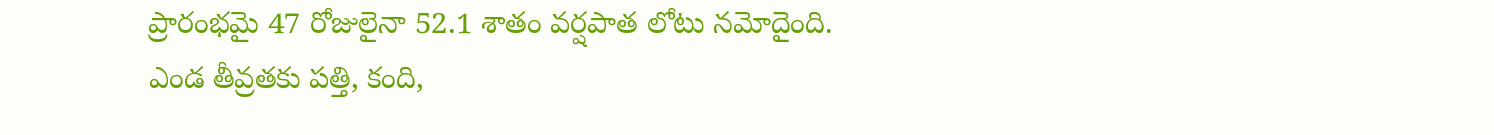ప్రారంభమై 47 రోజులైనా 52.1 శాతం వర్షపాత లోటు నమోదైంది.
ఎండ తీవ్రతకు పత్తి, కంది,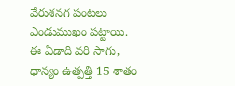వేరుశనగ పంటలు ఎండుముఖం పట్టాయి. ఈ ఏడాది వరి సాగు, ధాన్యం ఉత్పత్తి 15 శాతం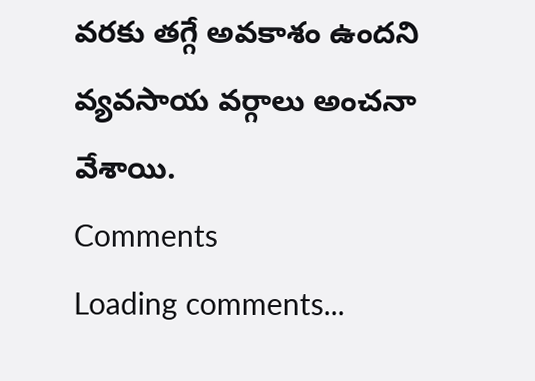వరకు తగ్గే అవకాశం ఉందని వ్యవసాయ వర్గాలు అంచనా వేశాయి.
Comments
Loading comments...